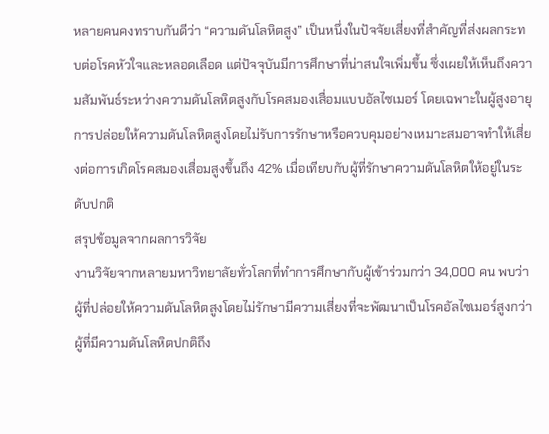หลายคนคงทราบกันดีว่า “ความดันโลหิตสูง” เป็นหนึ่งในปัจจัยเสี่ยงที่สำคัญที่ส่งผลกระทบต่อโรคหัวใจและหลอดเลือด แต่ปัจจุบันมีการศึกษาที่น่าสนใจเพิ่มขึ้น ซึ่งเผยให้เห็นถึงความสัมพันธ์ระหว่างความดันโลหิตสูงกับโรคสมองเสื่อมแบบอัลไซเมอร์ โดยเฉพาะในผู้สูงอายุ การปล่อยให้ความดันโลหิตสูงโดยไม่รับการรักษาหรือควบคุมอย่างเหมาะสมอาจทำให้เสี่ยงต่อการเกิดโรคสมองเสื่อมสูงขึ้นถึง 42% เมื่อเทียบกับผู้ที่รักษาความดันโลหิตให้อยู่ในระดับปกติ
สรุปข้อมูลจากผลการวิจัย
งานวิจัยจากหลายมหาวิทยาลัยทั่วโลกที่ทำการศึกษากับผู้เข้าร่วมกว่า 34,000 คน พบว่าผู้ที่ปล่อยให้ความดันโลหิตสูงโดยไม่รักษามีความเสี่ยงที่จะพัฒนาเป็นโรคอัลไซเมอร์สูงกว่าผู้ที่มีความดันโลหิตปกติถึง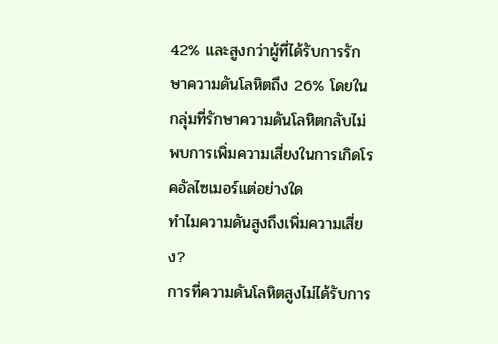42% และสูงกว่าผู้ที่ได้รับการรักษาความดันโลหิตถึง 26% โดยในกลุ่มที่รักษาความดันโลหิตกลับไม่พบการเพิ่มความเสี่ยงในการเกิดโรคอัลไซเมอร์แต่อย่างใด
ทำไมความดันสูงถึงเพิ่มความเสี่ยง?
การที่ความดันโลหิตสูงไม่ได้รับการ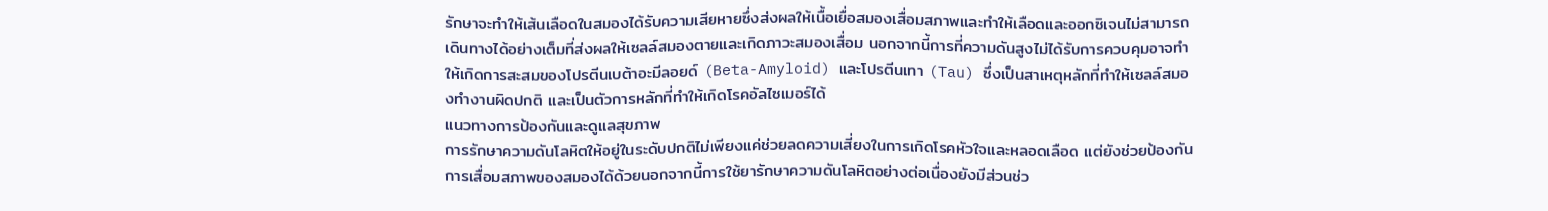รักษาจะทำให้เส้นเลือดในสมองได้รับความเสียหายซึ่งส่งผลให้เนื้อเยื่อสมองเสื่อมสภาพและทำให้เลือดและออกซิเจนไม่สามารถเดินทางได้อย่างเต็มที่ส่งผลให้เซลล์สมองตายและเกิดภาวะสมองเสื่อม นอกจากนี้การที่ความดันสูงไม่ได้รับการควบคุมอาจทำให้เกิดการสะสมของโปรตีนเบต้าอะมีลอยด์ (Beta-Amyloid) และโปรตีนเทา (Tau) ซึ่งเป็นสาเหตุหลักที่ทำให้เซลล์สมองทำงานผิดปกติ และเป็นตัวการหลักที่ทำให้เกิดโรคอัลไซเมอร์ได้
แนวทางการป้องกันและดูแลสุขภาพ
การรักษาความดันโลหิตให้อยู่ในระดับปกติไม่เพียงแค่ช่วยลดความเสี่ยงในการเกิดโรคหัวใจและหลอดเลือด แต่ยังช่วยป้องกันการเสื่อมสภาพของสมองได้ด้วยนอกจากนี้การใช้ยารักษาความดันโลหิตอย่างต่อเนื่องยังมีส่วนช่ว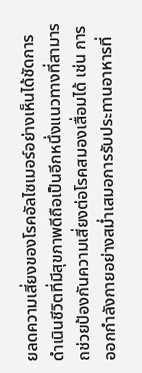ยลดความเสี่ยงของโรคอัลไซเมอร์อย่างเห็นได้ชัดการดำเนินชีวิตที่มีสุขภาพดีถือเป็นอีกหนึ่งแนวทางที่สามารถช่วยป้องกันความเสี่ยงต่อโรคสมองเสื่อมได้ เช่น การออกกำลังกายอย่างสม่ำเสมอการรับประทานอาหารที่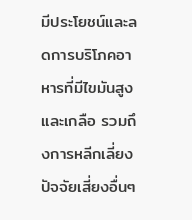มีประโยชน์และลดการบริโภคอาหารที่มีไขมันสูงและเกลือ รวมถึงการหลีกเลี่ยงปัจจัยเสี่ยงอื่นๆ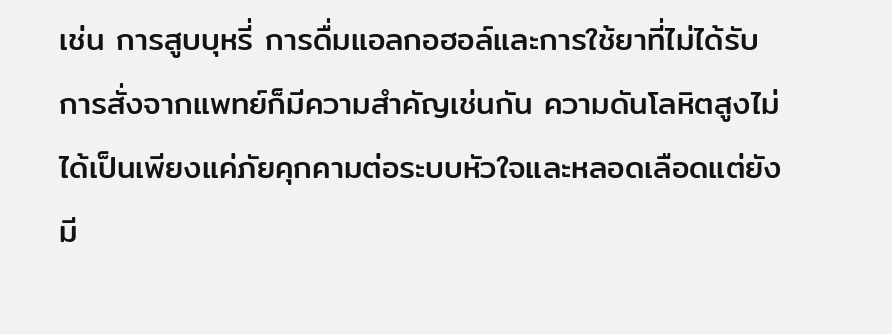เช่น การสูบบุหรี่ การดื่มแอลกอฮอล์และการใช้ยาที่ไม่ได้รับการสั่งจากแพทย์ก็มีความสำคัญเช่นกัน ความดันโลหิตสูงไม่ได้เป็นเพียงแค่ภัยคุกคามต่อระบบหัวใจและหลอดเลือดแต่ยังมี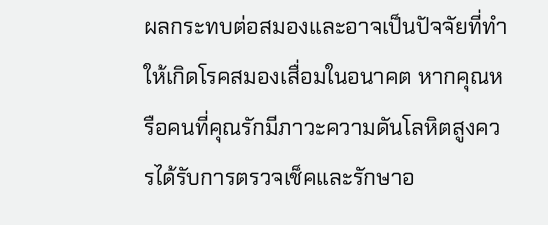ผลกระทบต่อสมองและอาจเป็นปัจจัยที่ทำให้เกิดโรคสมองเสื่อมในอนาคต หากคุณหรือคนที่คุณรักมีภาวะความดันโลหิตสูงควรได้รับการตรวจเช็คและรักษาอ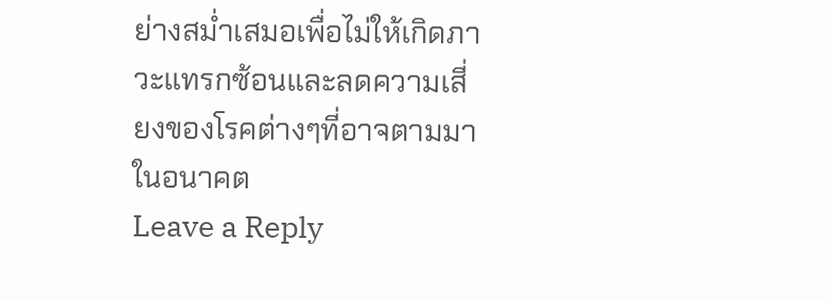ย่างสม่ำเสมอเพื่อไม่ให้เกิดภาวะแทรกซ้อนและลดความเสี่ยงของโรคต่างๆที่อาจตามมาในอนาคต
Leave a Reply